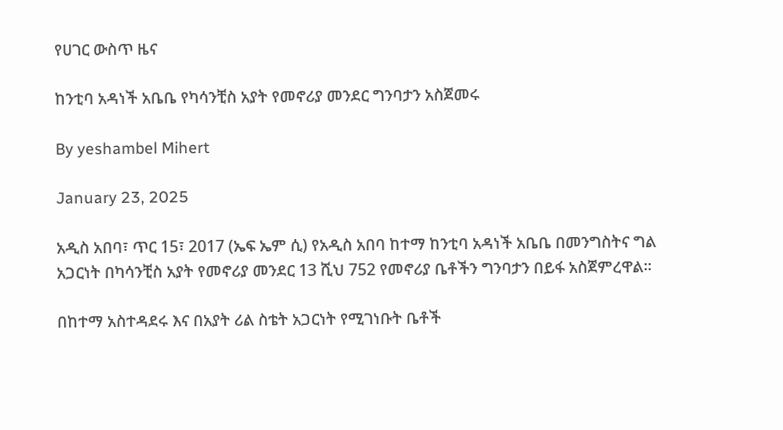የሀገር ውስጥ ዜና

ከንቲባ አዳነች አቤቤ የካሳንቺስ አያት የመኖሪያ መንደር ግንባታን አስጀመሩ

By yeshambel Mihert

January 23, 2025

አዲስ አበባ፣ ጥር 15፣ 2017 (ኤፍ ኤም ሲ) የአዲስ አበባ ከተማ ከንቲባ አዳነች አቤቤ በመንግስትና ግል አጋርነት በካሳንቺስ አያት የመኖሪያ መንደር 13 ሺህ 752 የመኖሪያ ቤቶችን ግንባታን በይፋ አስጀምረዋል፡፡

በከተማ አስተዳደሩ እና በአያት ሪል ስቴት አጋርነት የሚገነቡት ቤቶች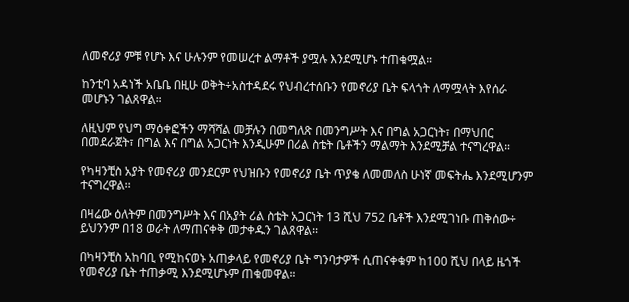ለመኖሪያ ምቹ የሆኑ እና ሁሉንም የመሠረተ ልማቶች ያሟሉ እንደሚሆኑ ተጠቁሟል።

ከንቲባ አዳነች አቤቤ በዚሁ ወቅት÷አስተዳደሩ የህብረተሰቡን የመኖሪያ ቤት ፍላጎት ለማሟላት እየሰራ መሆኑን ገልጸዋል።

ለዚህም የህግ ማዕቀፎችን ማሻሻል መቻሉን በመግለጽ በመንግሥት እና በግል አጋርነት፣ በማህበር በመደራጀት፣ በግል እና በግል አጋርነት እንዲሁም በሪል ስቴት ቤቶችን ማልማት እንደሚቻል ተናግረዋል።

የካዛንቺስ አያት የመኖሪያ መንደርም የህዝቡን የመኖሪያ ቤት ጥያቄ ለመመለስ ሁነኛ መፍትሔ እንደሚሆንም ተናግረዋል፡፡

በዛሬው ዕለትም በመንግሥት እና በአያት ሪል ስቴት አጋርነት 13 ሺህ 752 ቤቶች እንደሚገነቡ ጠቅሰው÷ ይህንንም በ18 ወራት ለማጠናቀቅ መታቀዱን ገልጸዋል፡፡

በካዛንቺስ አከባቢ የሚከናወኑ አጠቃላይ የመኖሪያ ቤት ግንባታዎች ሲጠናቀቁም ከ100 ሺህ በላይ ዜጎች የመኖሪያ ቤት ተጠቃሚ እንደሚሆኑም ጠቁመዋል።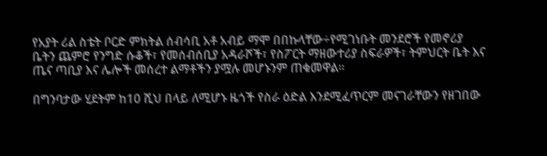የአያት ሪል ስቴት ቦርድ ምክትል ሰብሳቢ አቶ አብይ ማሞ በበኩላቸው÷የሚገነቡት መንደሮች የመኖሪያ ቤትን ጨምሮ የንግድ ሱቆች፣ የመሰብሰቢያ አዳራሾች፣ የስፖርት ማዘውተሪያ ስፍራዎች፣ ትምህርት ቤት እና ጤና ጣቢያ እና ሌሎች መሰረተ ልማቶችን ያሟሉ መሆኑንም ጠቁመዋል።

በግንባታው ሂደትም ከ10 ሺህ በላይ ለሚሆኑ ዜጎች የስራ ዕድል እንደሚፈጥርም መናገራቸውን የዘገበው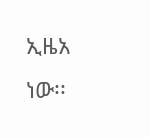ኢዜአ ነው፡፡